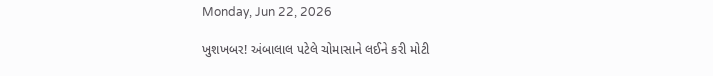Monday, Jun 22, 2026

ખુશખબર! અંબાલાલ પટેલે ચોમાસાને લઈને કરી મોટી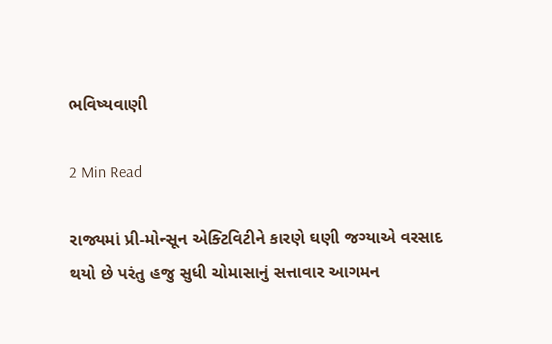ભવિષ્યવાણી

2 Min Read

રાજ્યમાં પ્રી-મોન્સૂન એક્ટિવિટીને કારણે ઘણી જગ્યાએ વરસાદ થયો છે પરંતુ હજુ સુધી ચોમાસાનું સત્તાવાર આગમન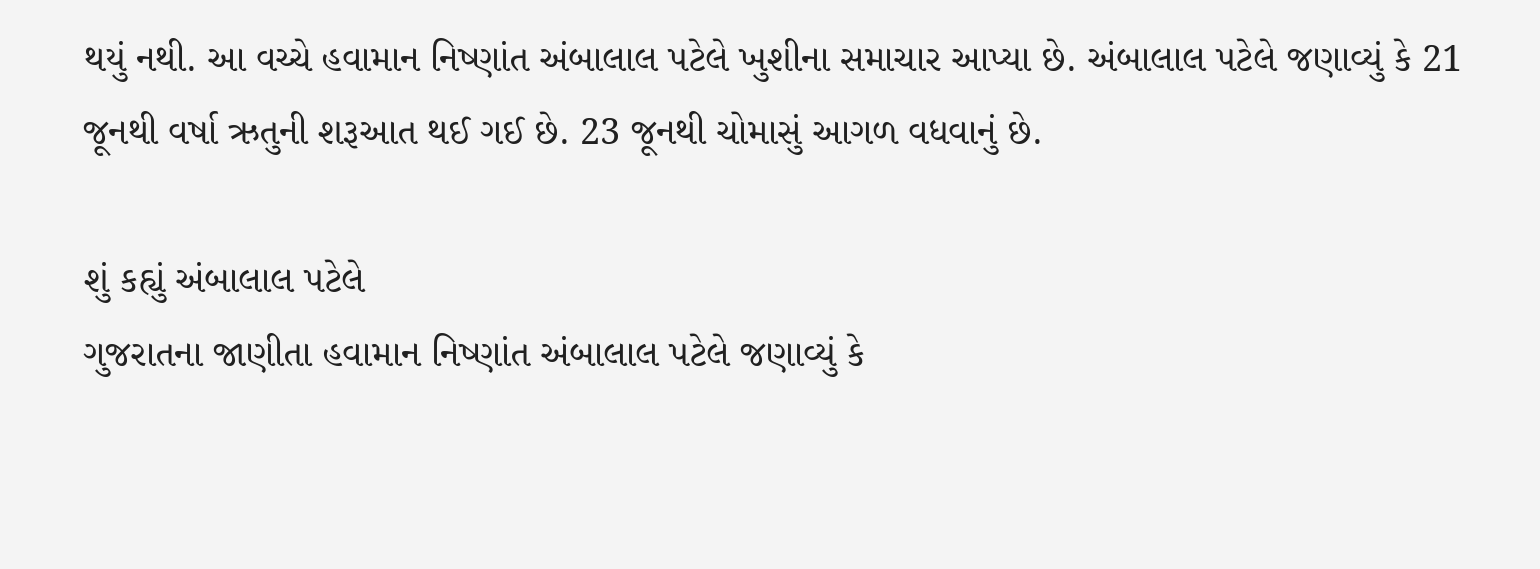થયું નથી. આ વચ્ચે હવામાન નિષ્ણાંત અંબાલાલ પટેલે ખુશીના સમાચાર આપ્યા છે. અંબાલાલ પટેલે જણાવ્યું કે 21 જૂનથી વર્ષા ઋતુની શરૂઆત થઈ ગઈ છે. 23 જૂનથી ચોમાસું આગળ વધવાનું છે.

શું કહ્યું અંબાલાલ પટેલે
ગુજરાતના જાણીતા હવામાન નિષ્ણાંત અંબાલાલ પટેલે જણાવ્યું કે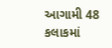આગામી 48 કલાકમાં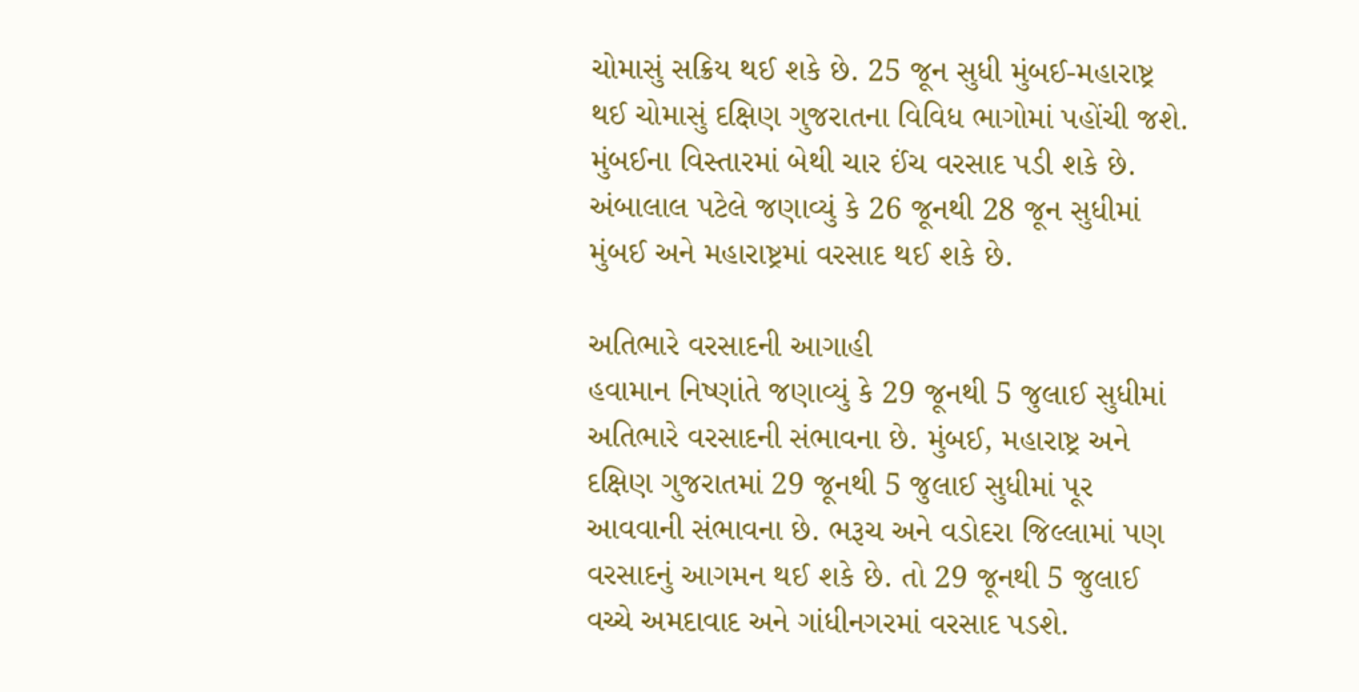ચોમાસું સક્રિય થઈ શકે છે. 25 જૂન સુધી મુંબઈ-મહારાષ્ટ્ર થઈ ચોમાસું દક્ષિણ ગુજરાતના વિવિધ ભાગોમાં પહોંચી જશે. મુંબઈના વિસ્તારમાં બેથી ચાર ઈંચ વરસાદ પડી શકે છે. અંબાલાલ પટેલે જણાવ્યું કે 26 જૂનથી 28 જૂન સુધીમાં મુંબઈ અને મહારાષ્ટ્રમાં વરસાદ થઈ શકે છે.

અતિભારે વરસાદની આગાહી
હવામાન નિષ્ણાંતે જણાવ્યું કે 29 જૂનથી 5 જુલાઈ સુધીમાં અતિભારે વરસાદની સંભાવના છે. મુંબઈ, મહારાષ્ટ્ર અને દક્ષિણ ગુજરાતમાં 29 જૂનથી 5 જુલાઈ સુધીમાં પૂર આવવાની સંભાવના છે. ભરૂચ અને વડોદરા જિલ્લામાં પણ વરસાદનું આગમન થઈ શકે છે. તો 29 જૂનથી 5 જુલાઈ વચ્ચે અમદાવાદ અને ગાંધીનગરમાં વરસાદ પડશે.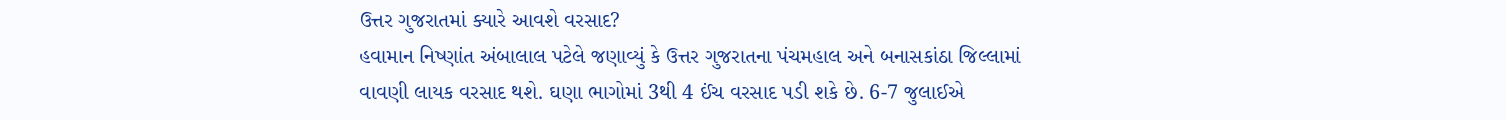ઉત્તર ગુજરાતમાં ક્યારે આવશે વરસાદ?
હવામાન નિષ્ણાંત અંબાલાલ પટેલે જણાવ્યું કે ઉત્તર ગુજરાતના પંચમહાલ અને બનાસકાંઠા જિલ્લામાં વાવણી લાયક વરસાદ થશે. ઘણા ભાગોમાં 3થી 4 ઈંચ વરસાદ પડી શકે છે. 6-7 જુલાઈએ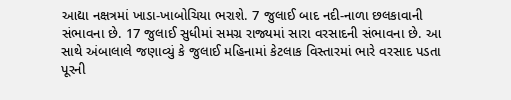આદ્યા નક્ષત્રમાં ખાડા-ખાબોચિયા ભરાશે. 7 જુલાઈ બાદ નદી-નાળા છલકાવાની સંભાવના છે. 17 જુલાઈ સુધીમાં સમગ્ર રાજ્યમાં સારા વરસાદની સંભાવના છે. આ સાથે અંબાલાલે જણાવ્યું કે જુલાઈ મહિનામાં કેટલાક વિસ્તારમાં ભારે વરસાદ પડતા પૂરની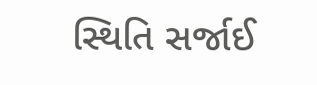સ્થિતિ સર્જાઈ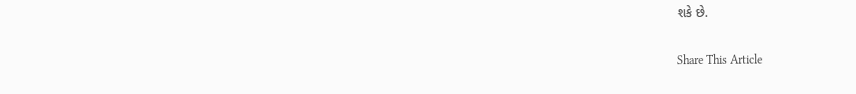શકે છે.

Share This Article